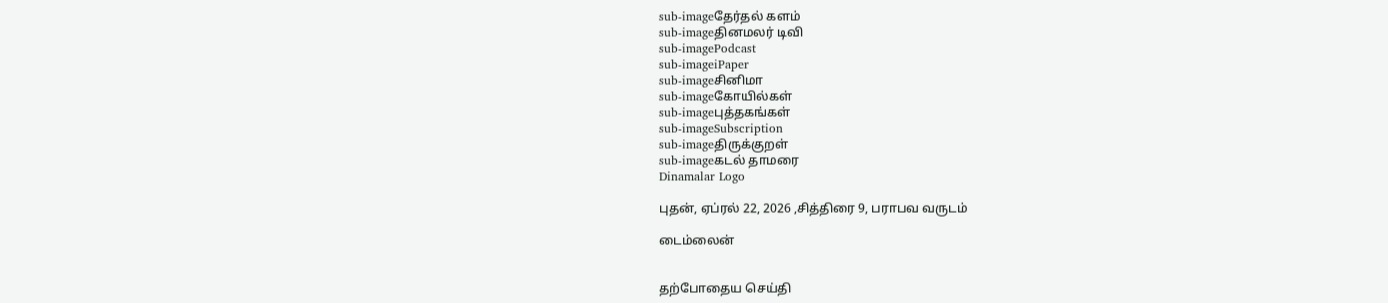sub-imageதேர்தல் களம்
sub-imageதினமலர் டிவி
sub-imagePodcast
sub-imageiPaper
sub-imageசினிமா
sub-imageகோயில்கள்
sub-imageபுத்தகங்கள்
sub-imageSubscription
sub-imageதிருக்குறள்
sub-imageகடல் தாமரை
Dinamalar Logo

புதன், ஏப்ரல் 22, 2026 ,சித்திரை 9, பராபவ வருடம்

டைம்லைன்


தற்போதைய செய்தி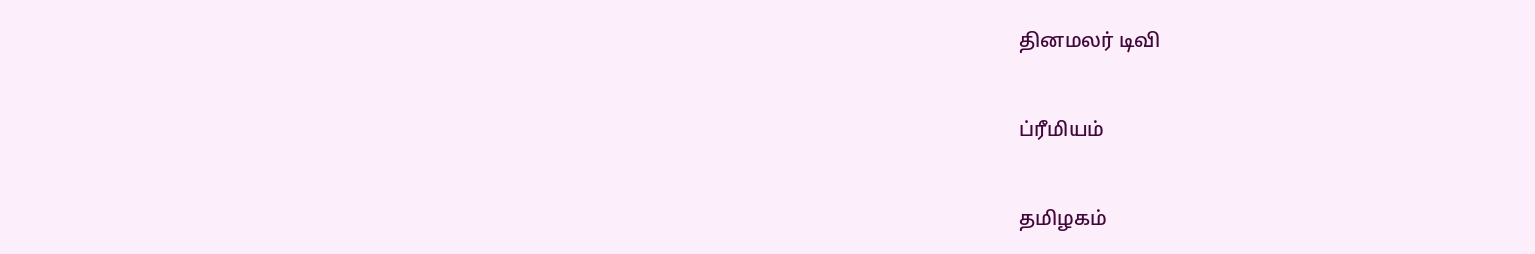தினமலர் டிவி


ப்ரீமியம்


தமிழகம்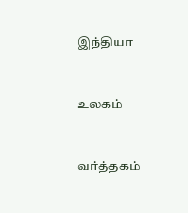இந்தியா


உலகம்


வர்த்தகம்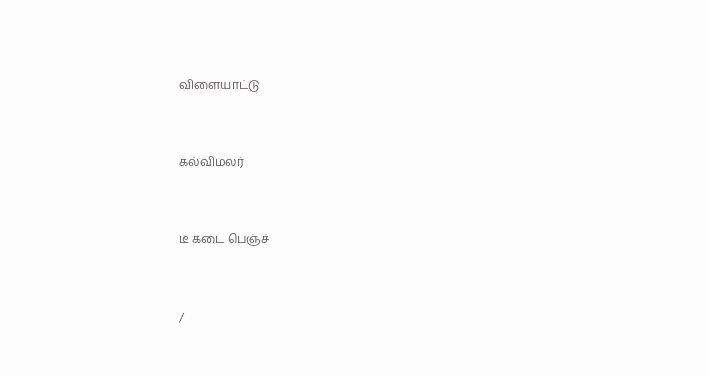விளையாட்டு


கல்விமலர்


டீ கடை பெஞ்ச்


/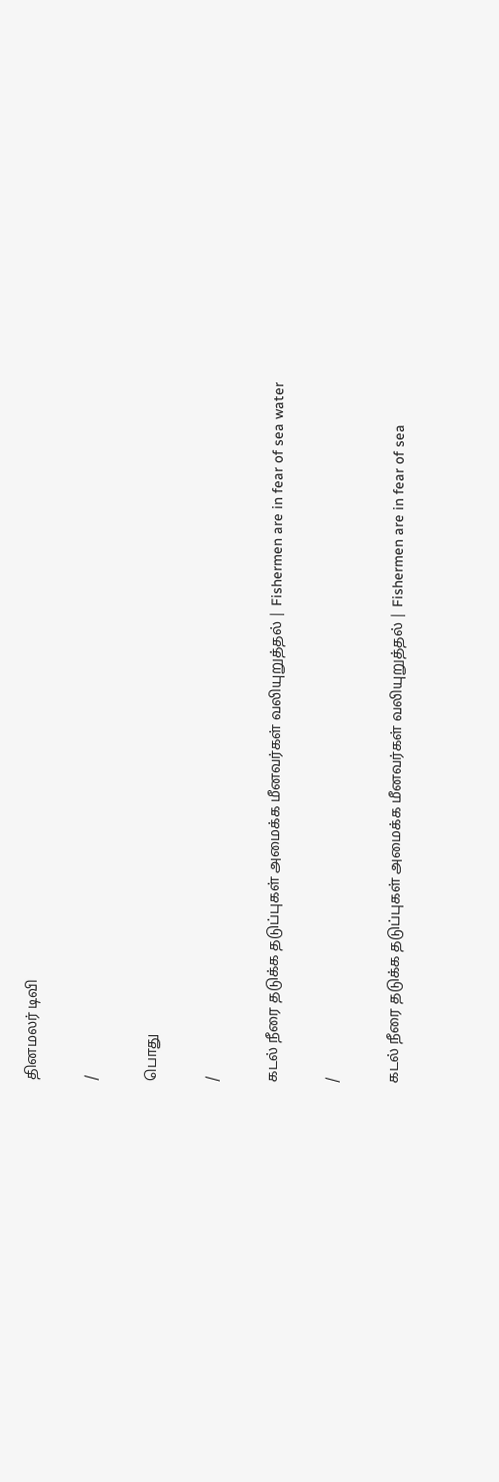தினமலர் டிவி

/

பொது

/

கடல் நீரை தடுக்க தடுப்புகள் அமைக்க மீனவர்கள் வலியுறுத்தல் | Fishermen are in fear of sea water

/

கடல் நீரை தடுக்க தடுப்புகள் அமைக்க மீனவர்கள் வலியுறுத்தல் | Fishermen are in fear of sea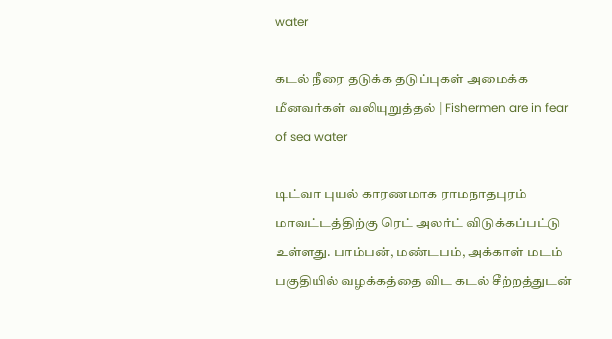water

கடல் நீரை தடுக்க தடுப்புகள் அமைக்க மீனவர்கள் வலியுறுத்தல் | Fishermen are in fear of sea water

டிட்வா புயல் காரணமாக ராமநாதபுரம் மாவட்டத்திற்கு ரெட் அலர்ட் விடுக்கப்பட்டு உள்ளது. பாம்பன், மண்டபம், அக்காள் மடம் பகுதியில் வழக்கத்தை விட கடல் சீற்றத்துடன்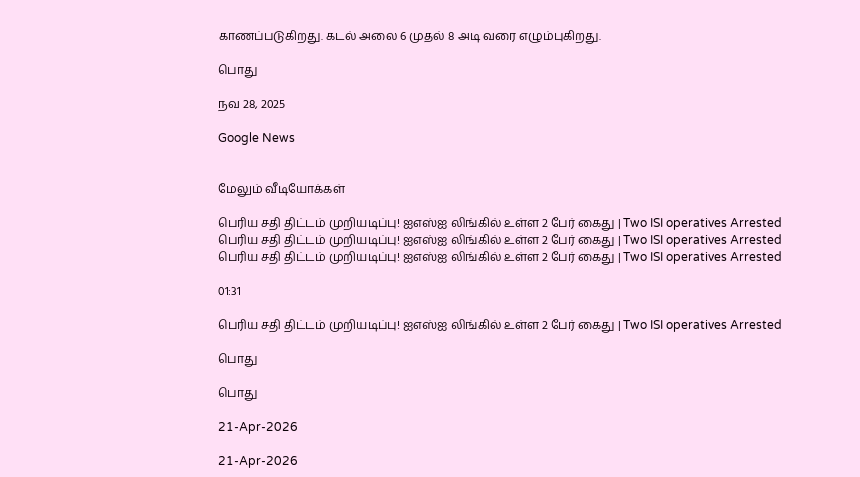காணப்படுகிறது. கடல் அலை 6 முதல் 8 அடி வரை எழும்புகிறது.

பொது

நவ 28, 2025

Google News


மேலும் வீடியோக்கள்

பெரிய சதி திட்டம் முறியடிப்பு! ஐஎஸ்ஐ லிங்கில் உள்ள 2 பேர் கைது | Two ISI operatives Arrested
பெரிய சதி திட்டம் முறியடிப்பு! ஐஎஸ்ஐ லிங்கில் உள்ள 2 பேர் கைது | Two ISI operatives Arrested
பெரிய சதி திட்டம் முறியடிப்பு! ஐஎஸ்ஐ லிங்கில் உள்ள 2 பேர் கைது | Two ISI operatives Arrested

01:31

பெரிய சதி திட்டம் முறியடிப்பு! ஐஎஸ்ஐ லிங்கில் உள்ள 2 பேர் கைது | Two ISI operatives Arrested

பொது

பொது

21-Apr-2026

21-Apr-2026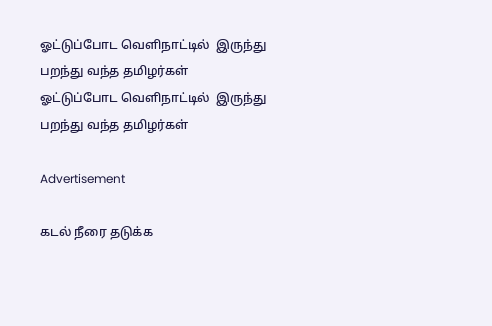ஓட்டுப்போட வெளிநாட்டில்  இருந்து பறந்து வந்த தமிழர்கள்
ஓட்டுப்போட வெளிநாட்டில்  இருந்து பறந்து வந்த தமிழர்கள்

Advertisement

கடல் நீரை தடுக்க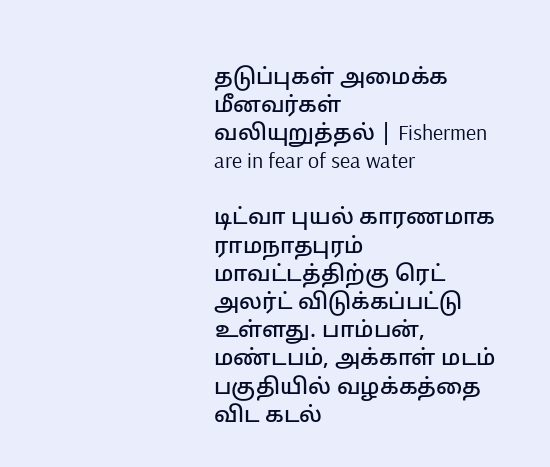தடுப்புகள் அமைக்க மீனவர்கள் வலியுறுத்தல் | Fishermen are in fear of sea water

டிட்வா புயல் காரணமாக ராமநாதபுரம் மாவட்டத்திற்கு ரெட் அலர்ட் விடுக்கப்பட்டு உள்ளது. பாம்பன், மண்டபம், அக்காள் மடம் பகுதியில் வழக்கத்தை விட கடல்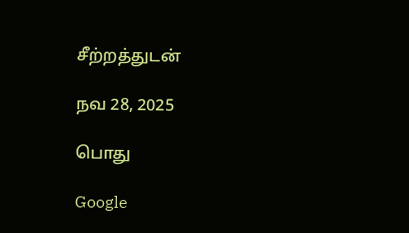சீற்றத்துடன்

நவ 28, 2025

பொது

Google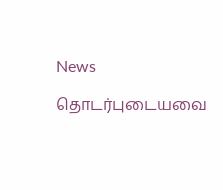News

தொடர்புடையவை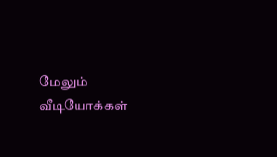மேலும் வீடியோக்கள்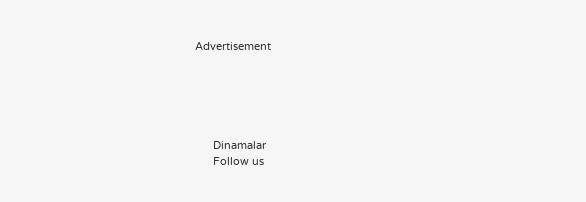Advertisement





      Dinamalar
      Follow us